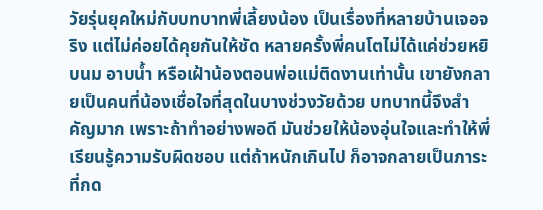วัยรุ่นยุคใหม่กับบทบาทพี่เลี้ยงน้อง เป็นเรื่องที่หลายบ้านเจอจริง แต่ไม่ค่อยได้คุยกันให้ชัด หลายครั้งพี่คนโตไม่ได้แค่ช่วยหยิบนม อาบน้ำ หรือเฝ้าน้องตอนพ่อแม่ติดงานเท่านั้น เขายังกลายเป็นคนที่น้องเชื่อใจที่สุดในบางช่วงวัยด้วย บทบาทนี้จึงสำคัญมาก เพราะถ้าทำอย่างพอดี มันช่วยให้น้องอุ่นใจและทำให้พี่เรียนรู้ความรับผิดชอบ แต่ถ้าหนักเกินไป ก็อาจกลายเป็นภาระที่กด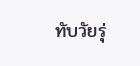ทับวัยรุ่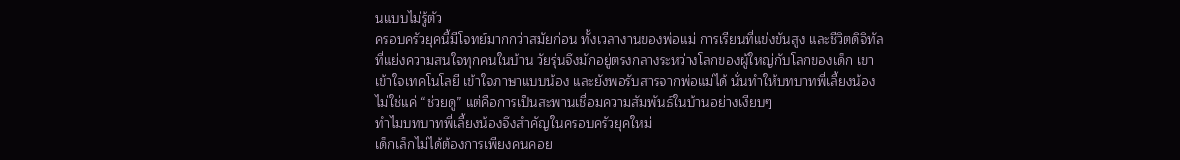นแบบไม่รู้ตัว
ครอบครัวยุคนี้มีโจทย์มากกว่าสมัยก่อน ทั้งเวลางานของพ่อแม่ การเรียนที่แข่งขันสูง และชีวิตดิจิทัลที่แย่งความสนใจทุกคนในบ้าน วัยรุ่นจึงมักอยู่ตรงกลางระหว่างโลกของผู้ใหญ่กับโลกของเด็ก เขาเข้าใจเทคโนโลยี เข้าใจภาษาแบบน้อง และยังพอรับสารจากพ่อแม่ได้ นั่นทำให้บทบาทพี่เลี้ยงน้องไม่ใช่แค่ “ช่วยดู” แต่คือการเป็นสะพานเชื่อมความสัมพันธ์ในบ้านอย่างเงียบๆ
ทำไมบทบาทพี่เลี้ยงน้องจึงสำคัญในครอบครัวยุคใหม่
เด็กเล็กไม่ได้ต้องการเพียงคนคอย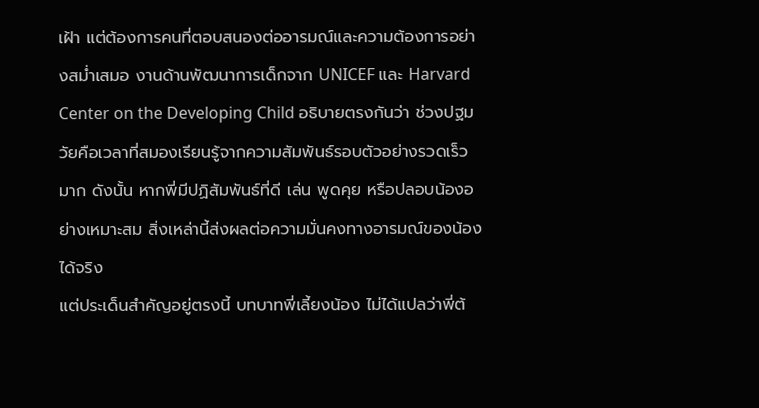เฝ้า แต่ต้องการคนที่ตอบสนองต่ออารมณ์และความต้องการอย่างสม่ำเสมอ งานด้านพัฒนาการเด็กจาก UNICEF และ Harvard Center on the Developing Child อธิบายตรงกันว่า ช่วงปฐมวัยคือเวลาที่สมองเรียนรู้จากความสัมพันธ์รอบตัวอย่างรวดเร็วมาก ดังนั้น หากพี่มีปฏิสัมพันธ์ที่ดี เล่น พูดคุย หรือปลอบน้องอย่างเหมาะสม สิ่งเหล่านี้ส่งผลต่อความมั่นคงทางอารมณ์ของน้องได้จริง
แต่ประเด็นสำคัญอยู่ตรงนี้ บทบาทพี่เลี้ยงน้อง ไม่ได้แปลว่าพี่ต้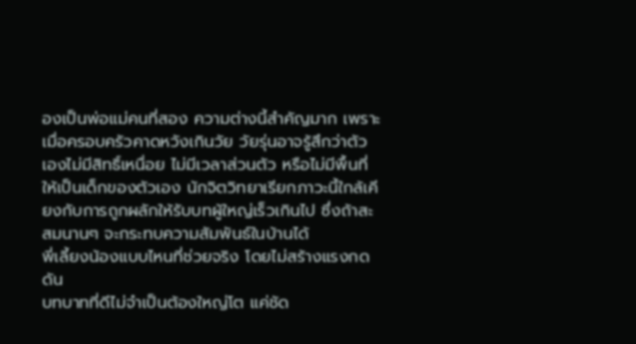องเป็นพ่อแม่คนที่สอง ความต่างนี้สำคัญมาก เพราะเมื่อครอบครัวคาดหวังเกินวัย วัยรุ่นอาจรู้สึกว่าตัวเองไม่มีสิทธิ์เหนื่อย ไม่มีเวลาส่วนตัว หรือไม่มีพื้นที่ให้เป็นเด็กของตัวเอง นักจิตวิทยาเรียกภาวะนี้ใกล้เคียงกับการถูกผลักให้รับบทผู้ใหญ่เร็วเกินไป ซึ่งถ้าสะสมนานๆ จะกระทบความสัมพันธ์ในบ้านได้
พี่เลี้ยงน้องแบบไหนที่ช่วยจริง โดยไม่สร้างแรงกดดัน
บทบาทที่ดีไม่จำเป็นต้องใหญ่โต แค่ชัด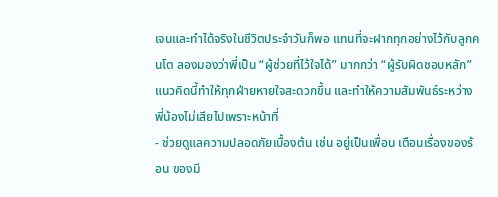เจนและทำได้จริงในชีวิตประจำวันก็พอ แทนที่จะฝากทุกอย่างไว้กับลูกคนโต ลองมองว่าพี่เป็น “ผู้ช่วยที่ไว้ใจได้” มากกว่า “ผู้รับผิดชอบหลัก” แนวคิดนี้ทำให้ทุกฝ่ายหายใจสะดวกขึ้น และทำให้ความสัมพันธ์ระหว่างพี่น้องไม่เสียไปเพราะหน้าที่
- ช่วยดูแลความปลอดภัยเบื้องต้น เช่น อยู่เป็นเพื่อน เตือนเรื่องของร้อน ของมี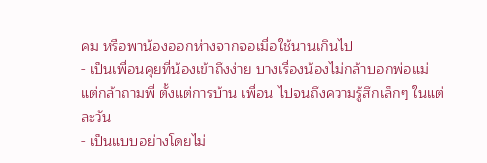คม หรือพาน้องออกห่างจากจอเมื่อใช้นานเกินไป
- เป็นเพื่อนคุยที่น้องเข้าถึงง่าย บางเรื่องน้องไม่กล้าบอกพ่อแม่ แต่กล้าถามพี่ ตั้งแต่การบ้าน เพื่อน ไปจนถึงความรู้สึกเล็กๆ ในแต่ละวัน
- เป็นแบบอย่างโดยไม่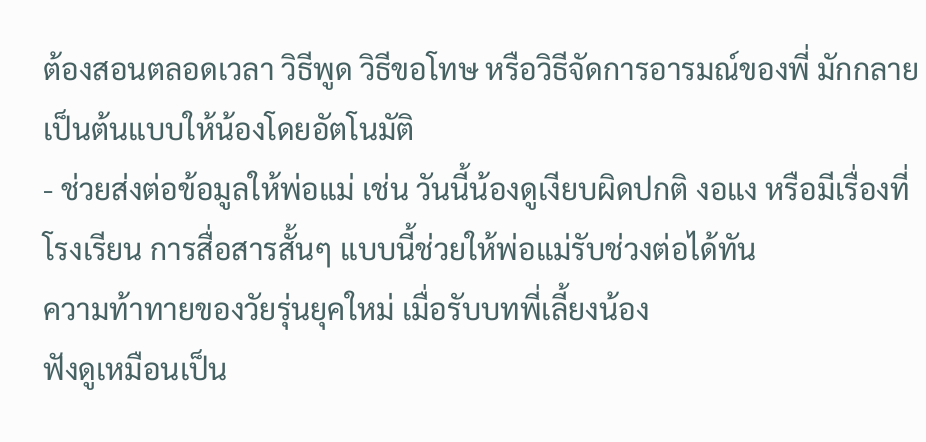ต้องสอนตลอดเวลา วิธีพูด วิธีขอโทษ หรือวิธีจัดการอารมณ์ของพี่ มักกลายเป็นต้นแบบให้น้องโดยอัตโนมัติ
- ช่วยส่งต่อข้อมูลให้พ่อแม่ เช่น วันนี้น้องดูเงียบผิดปกติ งอแง หรือมีเรื่องที่โรงเรียน การสื่อสารสั้นๆ แบบนี้ช่วยให้พ่อแม่รับช่วงต่อได้ทัน
ความท้าทายของวัยรุ่นยุคใหม่ เมื่อรับบทพี่เลี้ยงน้อง
ฟังดูเหมือนเป็น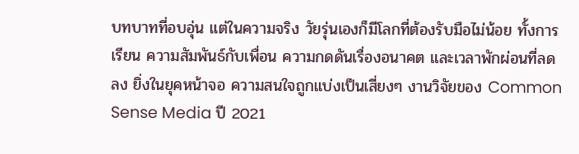บทบาทที่อบอุ่น แต่ในความจริง วัยรุ่นเองก็มีโลกที่ต้องรับมือไม่น้อย ทั้งการเรียน ความสัมพันธ์กับเพื่อน ความกดดันเรื่องอนาคต และเวลาพักผ่อนที่ลดลง ยิ่งในยุคหน้าจอ ความสนใจถูกแบ่งเป็นเสี่ยงๆ งานวิจัยของ Common Sense Media ปี 2021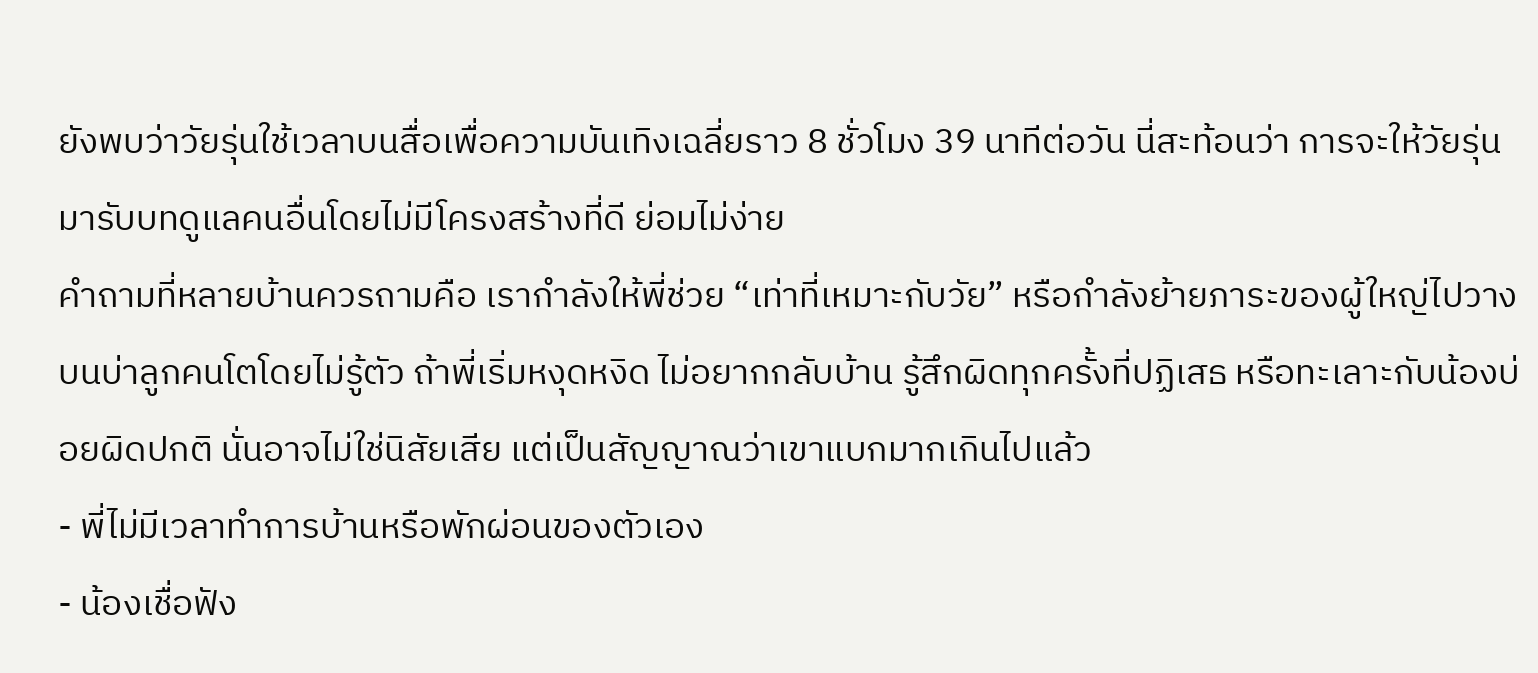ยังพบว่าวัยรุ่นใช้เวลาบนสื่อเพื่อความบันเทิงเฉลี่ยราว 8 ชั่วโมง 39 นาทีต่อวัน นี่สะท้อนว่า การจะให้วัยรุ่นมารับบทดูแลคนอื่นโดยไม่มีโครงสร้างที่ดี ย่อมไม่ง่าย
คำถามที่หลายบ้านควรถามคือ เรากำลังให้พี่ช่วย “เท่าที่เหมาะกับวัย” หรือกำลังย้ายภาระของผู้ใหญ่ไปวางบนบ่าลูกคนโตโดยไม่รู้ตัว ถ้าพี่เริ่มหงุดหงิด ไม่อยากกลับบ้าน รู้สึกผิดทุกครั้งที่ปฏิเสธ หรือทะเลาะกับน้องบ่อยผิดปกติ นั่นอาจไม่ใช่นิสัยเสีย แต่เป็นสัญญาณว่าเขาแบกมากเกินไปแล้ว
- พี่ไม่มีเวลาทำการบ้านหรือพักผ่อนของตัวเอง
- น้องเชื่อฟัง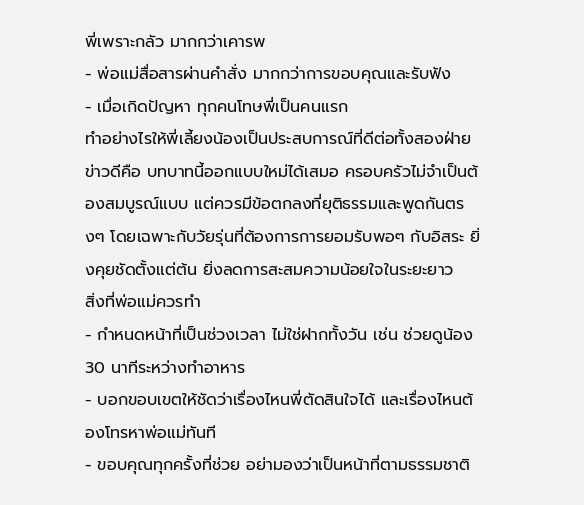พี่เพราะกลัว มากกว่าเคารพ
- พ่อแม่สื่อสารผ่านคำสั่ง มากกว่าการขอบคุณและรับฟัง
- เมื่อเกิดปัญหา ทุกคนโทษพี่เป็นคนแรก
ทำอย่างไรให้พี่เลี้ยงน้องเป็นประสบการณ์ที่ดีต่อทั้งสองฝ่าย
ข่าวดีคือ บทบาทนี้ออกแบบใหม่ได้เสมอ ครอบครัวไม่จำเป็นต้องสมบูรณ์แบบ แต่ควรมีข้อตกลงที่ยุติธรรมและพูดกันตรงๆ โดยเฉพาะกับวัยรุ่นที่ต้องการการยอมรับพอๆ กับอิสระ ยิ่งคุยชัดตั้งแต่ต้น ยิ่งลดการสะสมความน้อยใจในระยะยาว
สิ่งที่พ่อแม่ควรทำ
- กำหนดหน้าที่เป็นช่วงเวลา ไม่ใช่ฝากทั้งวัน เช่น ช่วยดูน้อง 30 นาทีระหว่างทำอาหาร
- บอกขอบเขตให้ชัดว่าเรื่องไหนพี่ตัดสินใจได้ และเรื่องไหนต้องโทรหาพ่อแม่ทันที
- ขอบคุณทุกครั้งที่ช่วย อย่ามองว่าเป็นหน้าที่ตามธรรมชาติ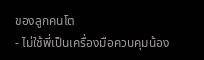ของลูกคนโต
- ไม่ใช้พี่เป็นเครื่องมือควบคุมน้อง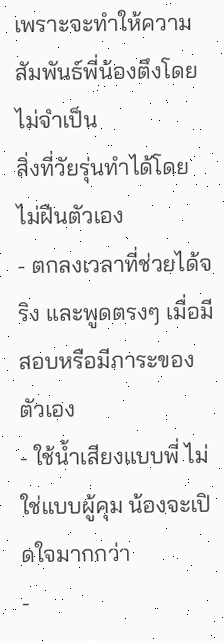เพราะจะทำให้ความสัมพันธ์พี่น้องตึงโดยไม่จำเป็น
สิ่งที่วัยรุ่นทำได้โดยไม่ฝืนตัวเอง
- ตกลงเวลาที่ช่วยได้จริง และพูดตรงๆ เมื่อมีสอบหรือมีภาระของตัวเอง
- ใช้น้ำเสียงแบบพี่ ไม่ใช่แบบผู้คุม น้องจะเปิดใจมากกว่า
-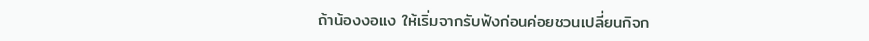ถ้าน้องงอแง ให้เริ่มจากรับฟังก่อนค่อยชวนเปลี่ยนกิจก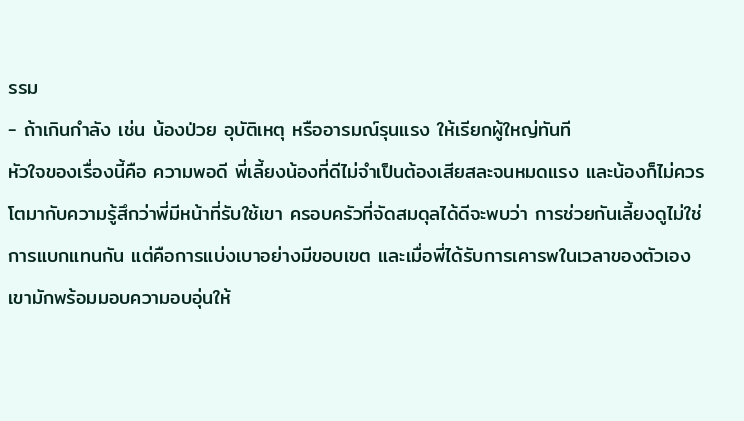รรม
- ถ้าเกินกำลัง เช่น น้องป่วย อุบัติเหตุ หรืออารมณ์รุนแรง ให้เรียกผู้ใหญ่ทันที
หัวใจของเรื่องนี้คือ ความพอดี พี่เลี้ยงน้องที่ดีไม่จำเป็นต้องเสียสละจนหมดแรง และน้องก็ไม่ควรโตมากับความรู้สึกว่าพี่มีหน้าที่รับใช้เขา ครอบครัวที่จัดสมดุลได้ดีจะพบว่า การช่วยกันเลี้ยงดูไม่ใช่การแบกแทนกัน แต่คือการแบ่งเบาอย่างมีขอบเขต และเมื่อพี่ได้รับการเคารพในเวลาของตัวเอง เขามักพร้อมมอบความอบอุ่นให้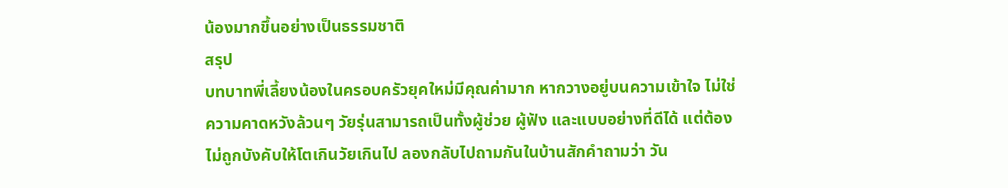น้องมากขึ้นอย่างเป็นธรรมชาติ
สรุป
บทบาทพี่เลี้ยงน้องในครอบครัวยุคใหม่มีคุณค่ามาก หากวางอยู่บนความเข้าใจ ไม่ใช่ความคาดหวังล้วนๆ วัยรุ่นสามารถเป็นทั้งผู้ช่วย ผู้ฟัง และแบบอย่างที่ดีได้ แต่ต้องไม่ถูกบังคับให้โตเกินวัยเกินไป ลองกลับไปถามกันในบ้านสักคำถามว่า วัน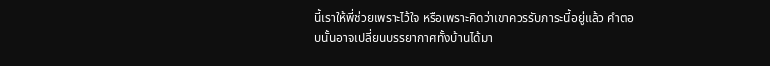นี้เราให้พี่ช่วยเพราะไว้ใจ หรือเพราะคิดว่าเขาควรรับภาระนี้อยู่แล้ว คำตอบนั้นอาจเปลี่ยนบรรยากาศทั้งบ้านได้มา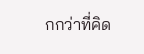กกว่าที่คิด